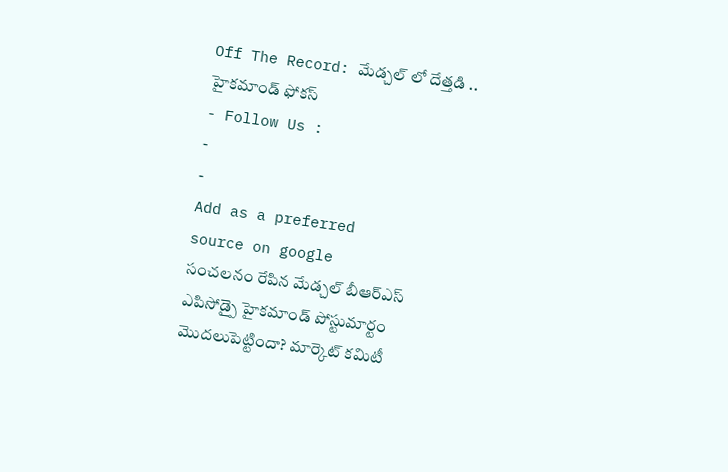Off The Record: మేడ్చల్ లో దేత్తడి .. హైకమాండ్ ఫోకస్
- Follow Us :
-
-
Add as a preferred
source on google
సంచలనం రేపిన మేడ్చల్ బీఆర్ఎస్ ఎపిసోడ్పై హైకమాండ్ పోస్టుమార్టం మొదలుపెట్టిందా? మార్కెట్ కమిటీ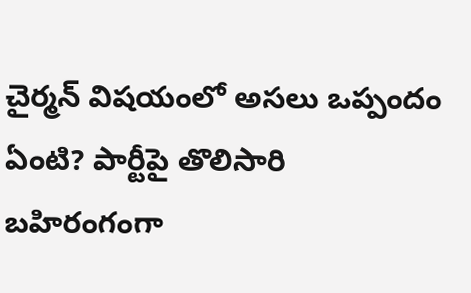చైర్మన్ విషయంలో అసలు ఒప్పందం ఏంటి? పార్టీపై తొలిసారి బహిరంగంగా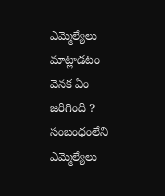ఎమ్మెల్యేలు మాట్లాడటం వెనక ఏం జరిగింది ? సంబంధంలేని ఎమ్మెల్యేలు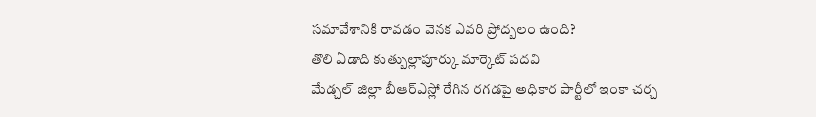సమావేశానికి రావడం వెనక ఎవరి ప్రోద్బలం ఉంది?
తొలి ఏడాది కుత్బుల్లాపూర్కు మార్కెట్ పదవి
మేడ్చల్ జిల్లా బీఆర్ఎస్లో రేగిన రగడపై అధికార పార్టీలో ఇంకా చర్చ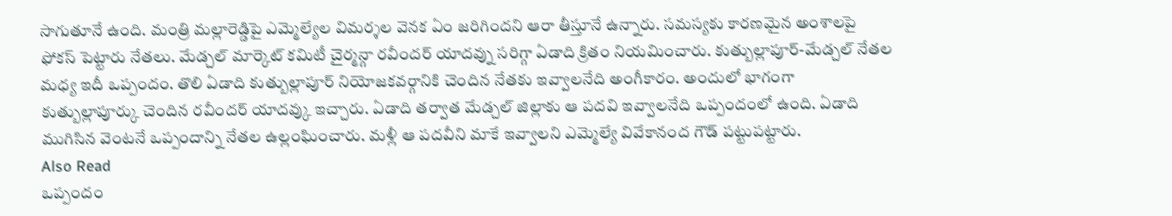సాగుతూనే ఉంది. మంత్రి మల్లారెడ్డిపై ఎమ్మెల్యేల విమర్శల వెనక ఏం జరిగిందని ఆరా తీస్తూనే ఉన్నారు. సమస్యకు కారణమైన అంశాలపై ఫోకస్ పెట్టారు నేతలు. మేడ్చల్ మార్కెట్ కమిటీ చైర్మన్గా రవీందర్ యాదవ్ను సరిగ్గా ఏడాది క్రితం నియమించారు. కుత్బుల్లాపూర్-మేడ్చల్ నేతల మధ్య ఇదీ ఒప్పందం. తొలి ఏడాది కుత్బుల్లాపూర్ నియోజకవర్గానికి చెందిన నేతకు ఇవ్వాలనేది అంగీకారం. అందులో భాగంగా కుత్బుల్లాపూర్కు చెందిన రవీందర్ యాదవ్కు ఇచ్చారు. ఏడాది తర్వాత మేడ్చల్ జిల్లాకు ఆ పదవి ఇవ్వాలనేది ఒప్పందంలో ఉంది. ఏడాది ముగిసిన వెంటనే ఒప్పందాన్ని నేతల ఉల్లంఘించారు. మళ్లీ ఆ పదవీని మాకే ఇవ్వాలని ఎమ్మెల్యే వివేకానంద గౌడ్ పట్టుపట్టారు.
Also Read
ఒప్పందం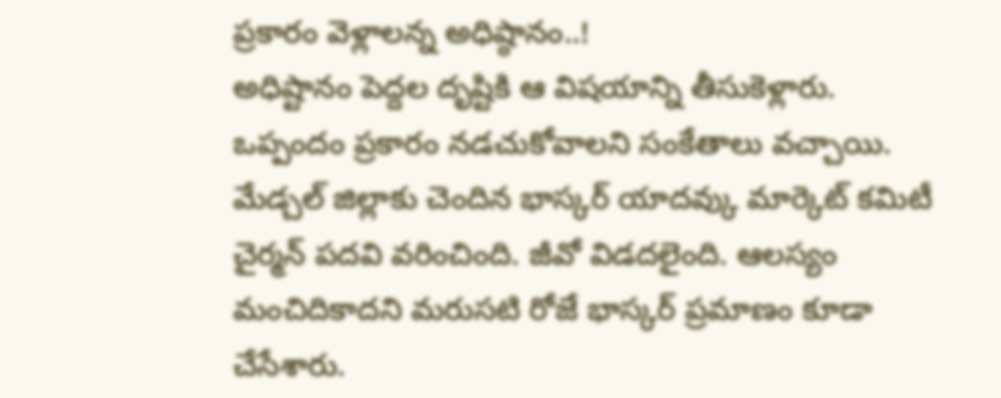ప్రకారం వెళ్లాలన్న అధిష్ఠానం..!
అధిష్టానం పెద్దల దృష్టికి ఆ విషయాన్ని తీసుకెళ్లారు. ఒప్పందం ప్రకారం నడచుకోవాలని సంకేతాలు వచ్చాయి. మేడ్చల్ జిల్లాకు చెందిన భాస్కర్ యాదవ్కు మార్కెట్ కమిటీ చైర్మన్ పదవి వరించింది. జీవో విడదలైంది. ఆలస్యం మంచిదికాదని మరుసటి రోజే భాస్కర్ ప్రమాణం కూడా చేసేశారు.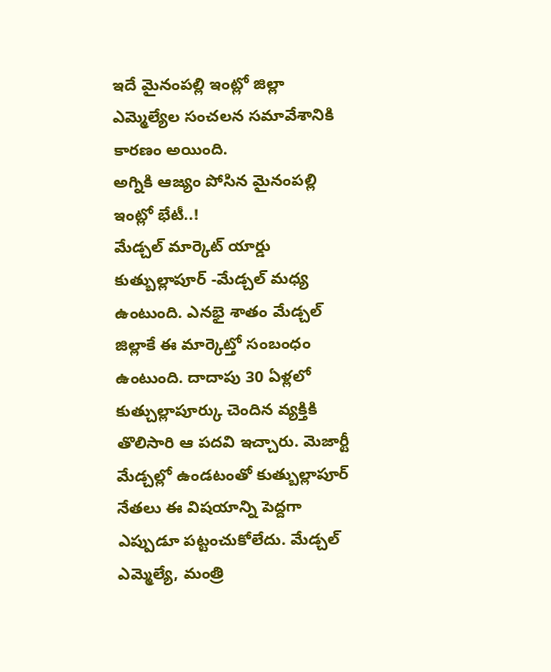ఇదే మైనంపల్లి ఇంట్లో జిల్లా ఎమ్మెల్యేల సంచలన సమావేశానికి కారణం అయింది.
అగ్నికి ఆజ్యం పోసిన మైనంపల్లి ఇంట్లో భేటీ..!
మేడ్చల్ మార్కెట్ యార్డు కుత్బుల్లాపూర్ -మేడ్చల్ మధ్య ఉంటుంది. ఎనభై శాతం మేడ్చల్ జిల్లాకే ఈ మార్కెట్తో సంబంధం ఉంటుంది. దాదాపు 30 ఏళ్లలో కుత్చుల్లాపూర్కు చెందిన వ్యక్తికి తొలిసారి ఆ పదవి ఇచ్చారు. మెజార్టీ మేడ్చల్లో ఉండటంతో కుత్బుల్లాపూర్ నేతలు ఈ విషయాన్ని పెద్దగా ఎప్పుడూ పట్టంచుకోలేదు. మేడ్చల్ ఎమ్మెల్యే, మంత్రి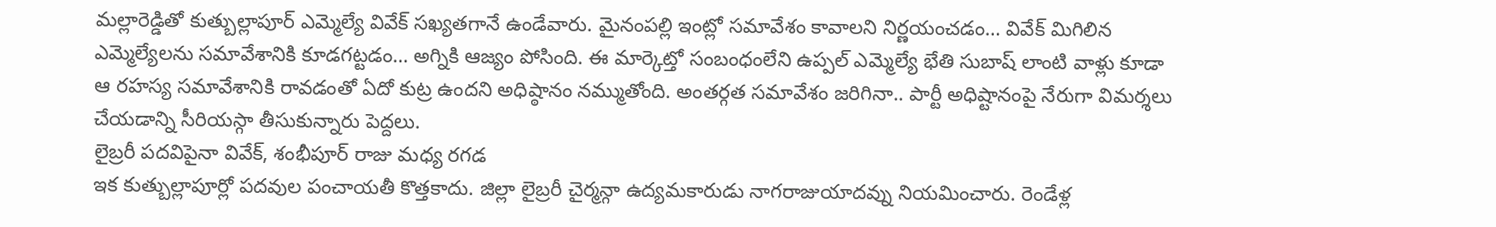మల్లారెడ్డితో కుత్బుల్లాపూర్ ఎమ్మెల్యే వివేక్ సఖ్యతగానే ఉండేవారు. మైనంపల్లి ఇంట్లో సమావేశం కావాలని నిర్ణయంచడం… వివేక్ మిగిలిన ఎమ్మెల్యేలను సమావేశానికి కూడగట్టడం… అగ్నికి ఆజ్యం పోసింది. ఈ మార్కెట్తో సంబంధంలేని ఉప్పల్ ఎమ్మెల్యే భేతి సుబాష్ లాంటి వాళ్లు కూడా ఆ రహస్య సమావేశానికి రావడంతో ఏదో కుట్ర ఉందని అధిష్ఠానం నమ్ముతోంది. అంతర్గత సమావేశం జరిగినా.. పార్టీ అధిష్టానంపై నేరుగా విమర్శలు చేయడాన్ని సీరియస్గా తీసుకున్నారు పెద్దలు.
లైబ్రరీ పదవిపైనా వివేక్, శంభీపూర్ రాజు మధ్య రగడ
ఇక కుత్బుల్లాపూర్లో పదవుల పంచాయతీ కొత్తకాదు. జిల్లా లైబ్రరీ చైర్మన్గా ఉద్యమకారుడు నాగరాజుయాదవ్ను నియమించారు. రెండేళ్ల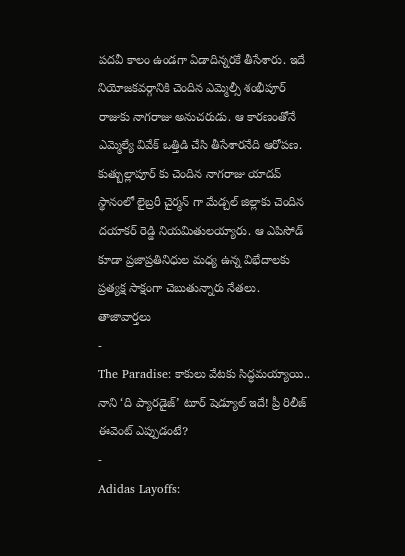పదవీ కాలం ఉండగా ఏడాదిన్నరకే తీసేశారు. ఇదే నియోజకవర్గానికి చెందిన ఎమ్మెల్సీ శంభీపూర్ రాజుకు నాగరాజు అనుచరుడు. ఆ కారణంతోనే ఎమ్మెల్యే వివేక్ ఒత్తిడి చేసి తీసేశారనేది ఆరోపణ. కుత్బుల్లాపూర్ కు చెందిన నాగరాజు యాదవ్ స్థానంలో లైబ్రరీ చైర్మన్ గా మేడ్చల్ జిల్లాకు చెందిన దయాకర్ రెడ్డి నియమితులయ్యారు. ఆ ఎపిసోడ్ కూడా ప్రజాప్రతినిధుల మధ్య ఉన్న విభేదాలకు ప్రత్యక్ష సాక్షంగా చెబుతున్నారు నేతలు.
తాజావార్తలు
-
The Paradise: కాకులు వేటకు సిద్ధమయ్యాయి.. నాని ‘ది ప్యారడైజ్’ టూర్ షెడ్యూల్ ఇదే! ప్రీ రిలీజ్ ఈవెంట్ ఎప్పుడంటే?
-
Adidas Layoffs: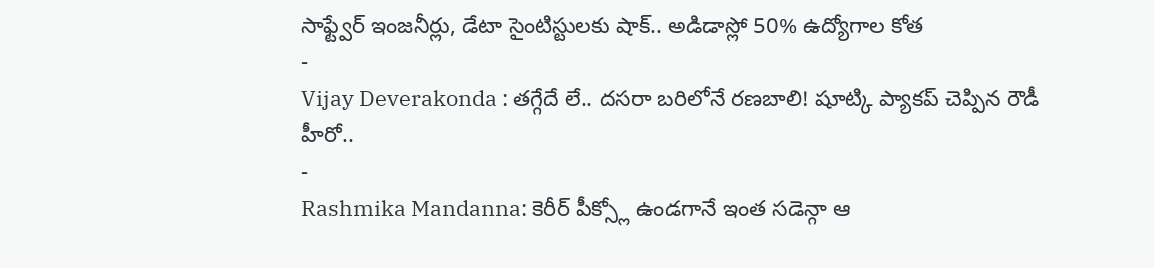సాఫ్ట్వేర్ ఇంజనీర్లు, డేటా సైంటిస్టులకు షాక్.. అడిడాస్లో 50% ఉద్యోగాల కోత
-
Vijay Deverakonda : తగ్గేదే లే.. దసరా బరిలోనే రణబాలి! షూట్కి ప్యాకప్ చెప్పిన రౌడీ హీరో..
-
Rashmika Mandanna: కెరీర్ పీక్స్లో ఉండగానే ఇంత సడెన్గా ఆ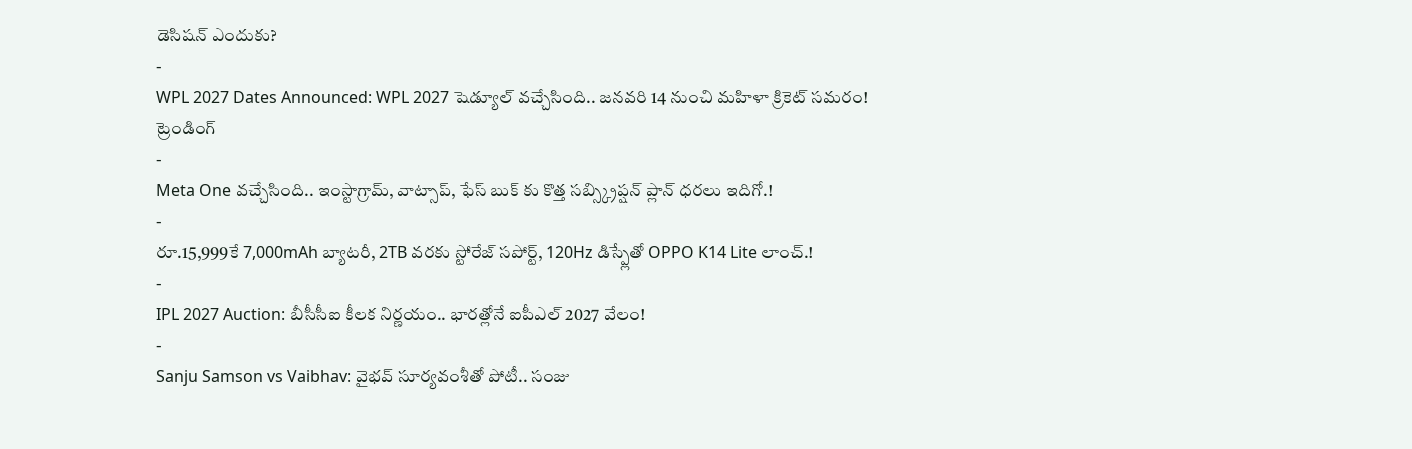డెసిషన్ ఎందుకు?
-
WPL 2027 Dates Announced: WPL 2027 షెడ్యూల్ వచ్చేసింది.. జనవరి 14 నుంచి మహిళా క్రికెట్ సమరం!
ట్రెండింగ్
-
Meta One వచ్చేసింది.. ఇంస్టాగ్రామ్, వాట్సాప్, ఫేస్ బుక్ కు కొత్త సబ్స్క్రిప్షన్ ప్లాన్ ధరలు ఇదిగో.!
-
రూ.15,999కే 7,000mAh బ్యాటరీ, 2TB వరకు స్టోరేజ్ సపోర్ట్, 120Hz డిస్ప్లేతో OPPO K14 Lite లాంచ్.!
-
IPL 2027 Auction: బీసీసీఐ కీలక నిర్ణయం.. భారత్లోనే ఐపీఎల్ 2027 వేలం!
-
Sanju Samson vs Vaibhav: వైభవ్ సూర్యవంశీతో పోటీ.. సంజు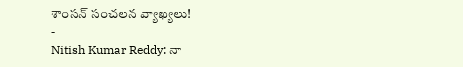శాంసన్ సంచలన వ్యాఖ్యలు!
-
Nitish Kumar Reddy: నా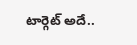టార్గెట్ అదే..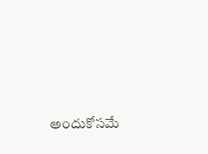అందుకోసమే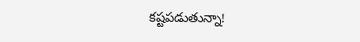కష్టపడుతున్నా!